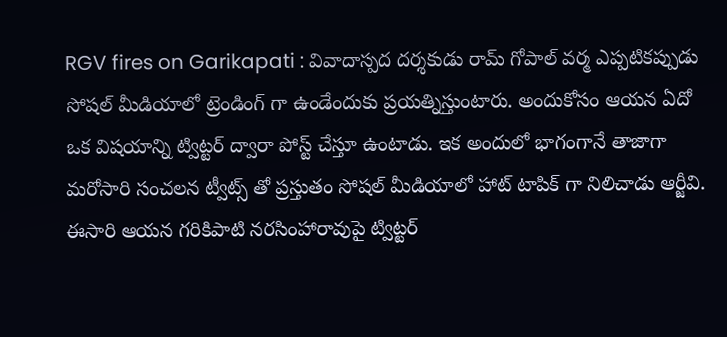RGV fires on Garikapati : వివాదాస్పద దర్శకుడు రామ్ గోపాల్ వర్మ ఎప్పటికప్పుడు సోషల్ మీడియాలో ట్రెండింగ్ గా ఉండేందుకు ప్రయత్నిస్తుంటారు. అందుకోసం ఆయన ఏదో ఒక విషయాన్ని ట్విట్టర్ ద్వారా పోస్ట్ చేస్తూ ఉంటాడు. ఇక అందులో భాగంగానే తాజాగా మరోసారి సంచలన ట్వీట్స్ తో ప్రస్తుతం సోషల్ మీడియాలో హాట్ టాపిక్ గా నిలిచాడు ఆర్జీవి. ఈసారి ఆయన గరికిపాటి నరసింహారావుపై ట్విట్టర్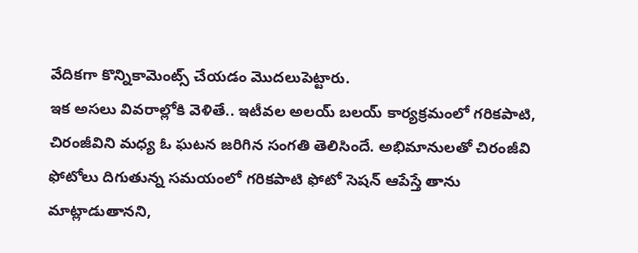వేదికగా కొన్నికామెంట్స్ చేయడం మొదలుపెట్టారు.
ఇక అసలు వివరాల్లోకి వెళితే.. ఇటీవల అలయ్ బలయ్ కార్యక్రమంలో గరికపాటి, చిరంజీవిని మధ్య ఓ ఘటన జరిగిన సంగతి తెలిసిందే. అభిమానులతో చిరంజీవి ఫోటోలు దిగుతున్న సమయంలో గరికపాటి ఫోటో సెషన్ ఆపేస్తే తాను మాట్లాడుతానని,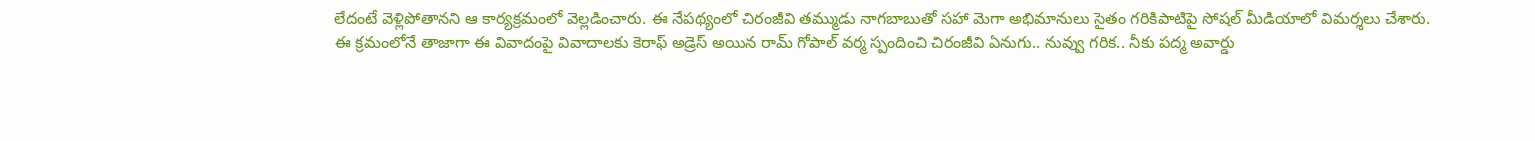లేదంటే వెళ్లిపోతానని ఆ కార్యక్రమంలో వెల్లడించారు. ఈ నేపథ్యంలో చిరంజీవి తమ్ముడు నాగబాబుతో సహా మెగా అభిమానులు సైతం గరికిపాటిపై సోషల్ మీడియాలో విమర్శలు చేశారు.
ఈ క్రమంలోనే తాజాగా ఈ వివాదంపై వివాదాలకు కెరాఫ్ అడ్రెస్ అయిన రామ్ గోపాల్ వర్మ స్పందించి చిరంజీవి ఏనుగు.. నువ్వు గరిక.. నీకు పద్మ అవార్డు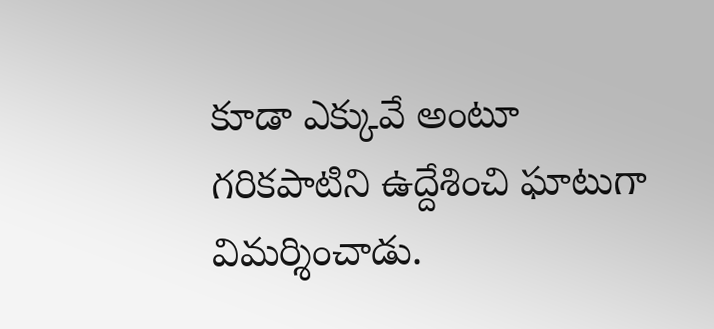కూడా ఎక్కువే అంటూ గరికపాటిని ఉద్దేశించి ఘాటుగా విమర్శించాడు.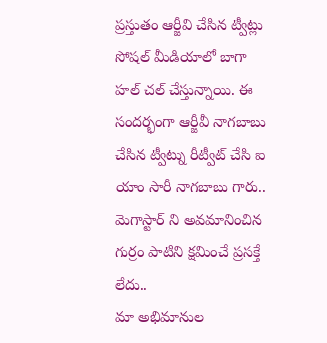ప్రస్తుతం ఆర్జీవి చేసిన ట్వీట్లు సోషల్ మీడియాలో బాగా హల్ చల్ చేస్తున్నాయి. ఈ సందర్భంగా ఆర్జీవీ నాగబాబు చేసిన ట్వీట్ను రీట్వీట్ చేసి ఐ యాం సారీ నాగబాబు గారు.. మెగాస్టార్ ని అవమానించిన గుర్రం పాటిని క్షమించే ప్రసక్తే లేదు..
మా అభిమానుల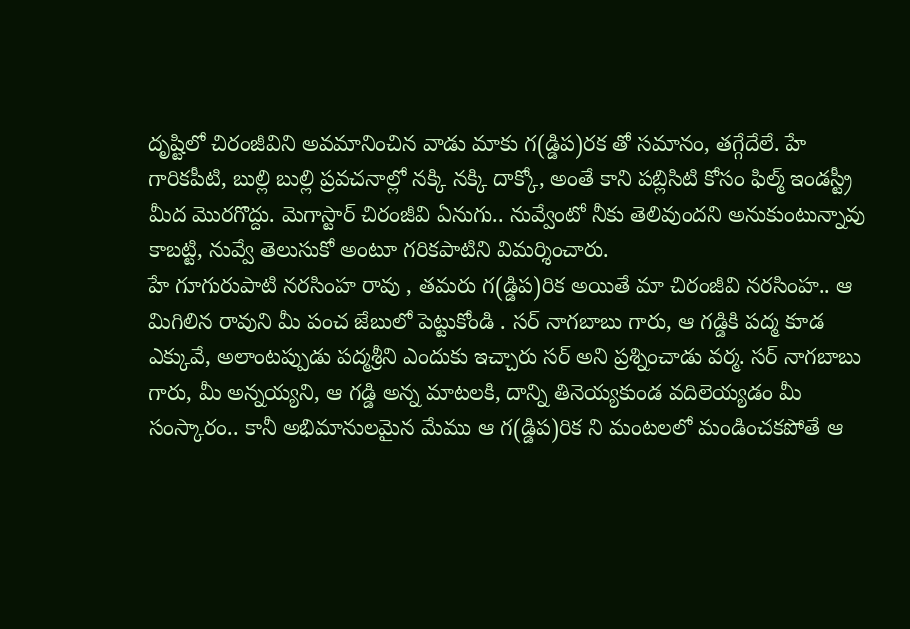దృష్టిలో చిరంజీవిని అవమానించిన వాడు మాకు గ(డ్డిప)రక తో సమానం, తగ్గేదేలే. హే గారికపీటి, బుల్లి బుల్లి ప్రవచనాల్లో నక్కి నక్కి దాక్కో, అంతే కాని పబ్లిసిటి కోసం ఫిల్మ్ ఇండస్ట్రీ మీద మొరగొద్దు. మెగాస్టార్ చిరంజీవి ఏనుగు.. నువ్వేంటో నీకు తెలివుందని అనుకుంటున్నావు కాబట్టి, నువ్వే తెలుసుకో అంటూ గరికపాటిని విమర్శించారు.
హే గూగురుపాటి నరసింహ రావు , తమరు గ(డ్డిప)రిక అయితే మా చిరంజీవి నరసింహ.. ఆ మిగిలిన రావుని మీ పంచ జేబులో పెట్టుకోండి . సర్ నాగబాబు గారు, ఆ గడ్డికి పద్మ కూడ ఎక్కువే, అలాంటప్పుడు పద్మశ్రీని ఎందుకు ఇచ్చారు సర్ అని ప్రశ్నించాడు వర్మ. సర్ నాగబాబు గారు, మీ అన్నయ్యని, ఆ గడ్డి అన్న మాటలకి, దాన్ని తినెయ్యకుండ వదిలెయ్యడం మీ సంస్కారం.. కానీ అభిమానులమైన మేము ఆ గ(డ్డిప)రిక ని మంటలలో మండించకపోతే ఆ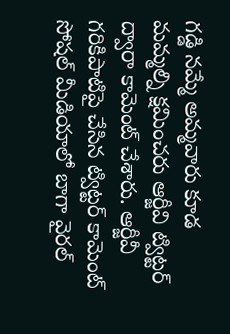గడ్డి నమ్మే అమ్మవారు కూడ మమ్మల్ని క్షమించరు ఆర్జీవి ట్విట్టర్ ద్వారా కామెంట్ చేశారు. ఆర్జీవీ గరికిపాటిపై చేసిన ట్విట్టర్ కామెంట్ సోషల్ మీడియాలో బాగా వైరల్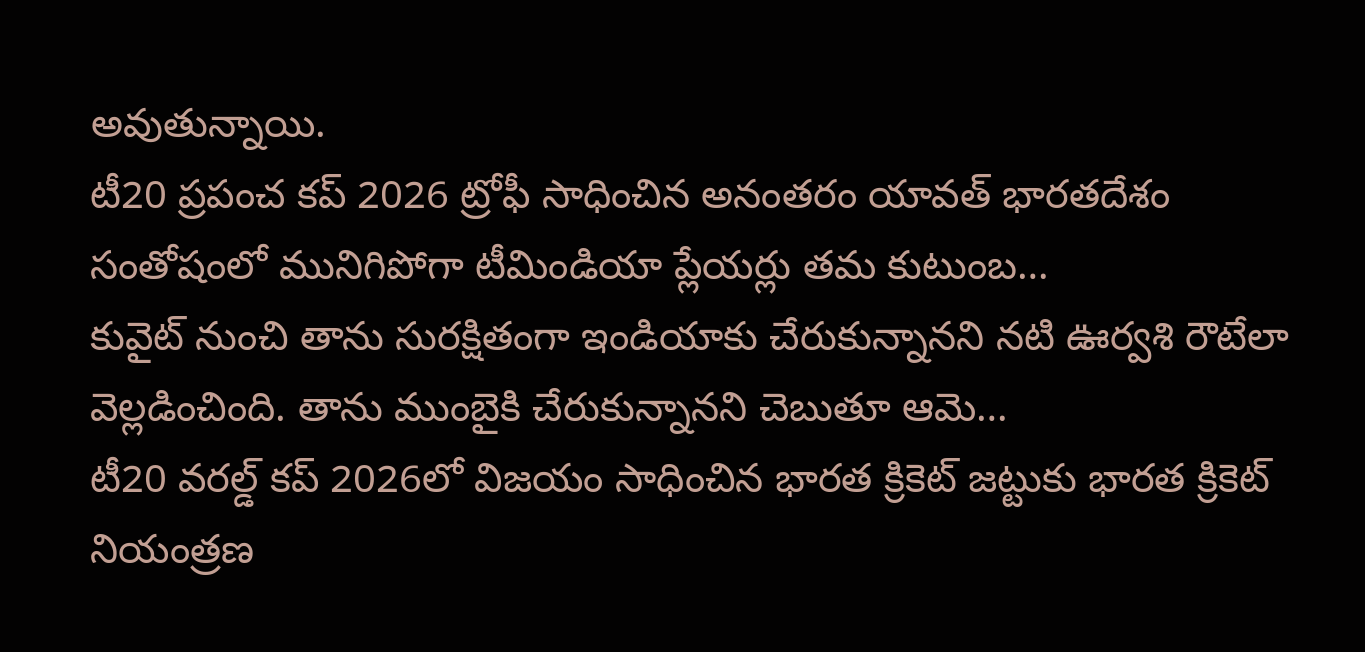అవుతున్నాయి.
టీ20 ప్రపంచ కప్ 2026 ట్రోఫీ సాధించిన అనంతరం యావత్ భారతదేశం సంతోషంలో మునిగిపోగా టీమిండియా ప్లేయర్లు తమ కుటుంబ…
కువైట్ నుంచి తాను సురక్షితంగా ఇండియాకు చేరుకున్నానని నటి ఊర్వశి రౌటేలా వెల్లడించింది. తాను ముంబైకి చేరుకున్నానని చెబుతూ ఆమె…
టీ20 వరల్డ్ కప్ 2026లో విజయం సాధించిన భారత క్రికెట్ జట్టుకు భారత క్రికెట్ నియంత్రణ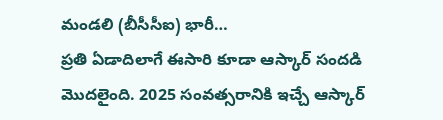మండలి (బీసీసీఐ) భారీ…
ప్రతి ఏడాదిలాగే ఈసారి కూడా ఆస్కార్ సందడి మొదలైంది. 2025 సంవత్సరానికి ఇచ్చే ఆస్కార్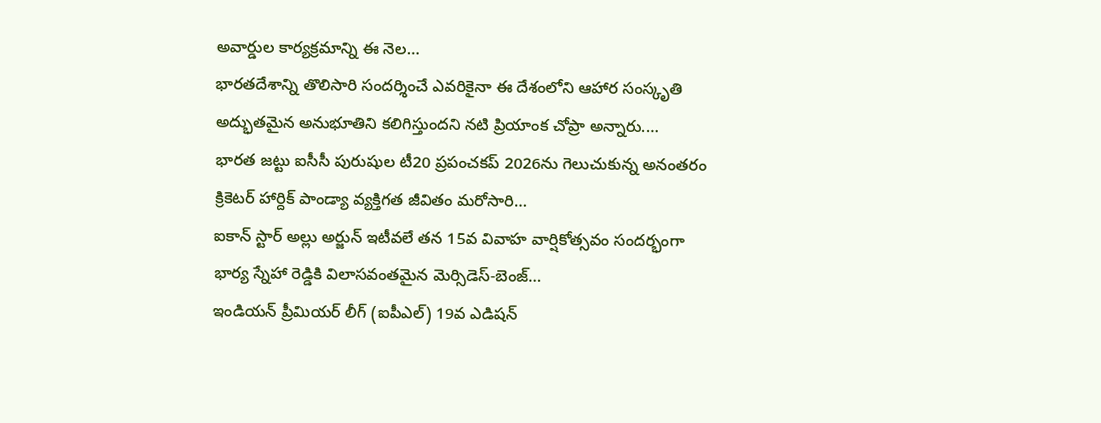అవార్డుల కార్యక్రమాన్ని ఈ నెల…
భారతదేశాన్ని తొలిసారి సందర్శించే ఎవరికైనా ఈ దేశంలోని ఆహార సంస్కృతి అద్భుతమైన అనుభూతిని కలిగిస్తుందని నటి ప్రియాంక చోప్రా అన్నారు.…
భారత జట్టు ఐసీసీ పురుషుల టీ20 ప్రపంచకప్ 2026ను గెలుచుకున్న అనంతరం క్రికెటర్ హార్దిక్ పాండ్యా వ్యక్తిగత జీవితం మరోసారి…
ఐకాన్ స్టార్ అల్లు అర్జున్ ఇటీవలే తన 15వ వివాహ వార్షికోత్సవం సందర్భంగా భార్య స్నేహా రెడ్డికి విలాసవంతమైన మెర్సిడెస్-బెంజ్…
ఇండియన్ ప్రీమియర్ లీగ్ (ఐపీఎల్) 19వ ఎడిషన్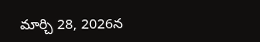మార్చి 28, 2026న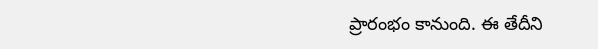ప్రారంభం కానుంది. ఈ తేదీని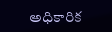అధికారిక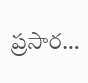ప్రసార…